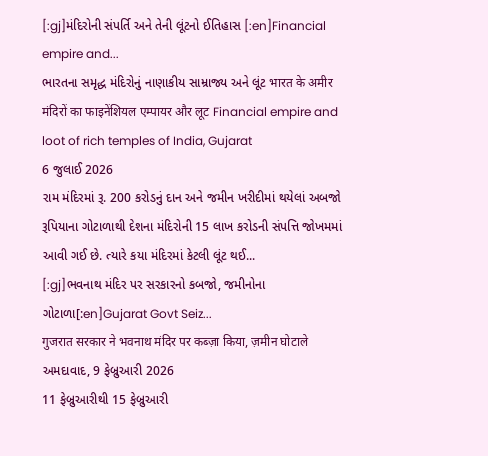[:gj]મંદિરોની સંપર્તિ અને તેની લૂંટનો ઈતિહાસ [:en]Financial empire and...
ભારતના સમૃદ્ધ મંદિરોનું નાણાકીય સામ્રાજ્ય અને લૂંટ भारत के अमीर मंदिरों का फाइनेंशियल एम्पायर और लूट Financial empire and loot of rich temples of India, Gujarat
6 જુલાઈ 2026
રામ મંદિરમાં રૂ. 200 કરોડનું દાન અને જમીન ખરીદીમાં થયેલાં અબજો રૂપિયાના ગોટાળાથી દેશના મંદિરોની 15 લાખ કરોડની સંપત્તિ જોખમમાં આવી ગઈ છે. ત્યારે કયા મંદિરમાં કેટલી લૂંટ થઈ...
[:gj]ભવનાથ મંદિર પર સરકારનો કબજો, જમીનોના ગોટાળા[:en]Gujarat Govt Seiz...
गुजरात सरकार ने भवनाथ मंदिर पर कब्ज़ा किया, ज़मीन घोटाले અમદાવાદ, 9 ફેબ્રુઆરી 2026
11 ફેબ્રુઆરીથી 15 ફેબ્રુઆરી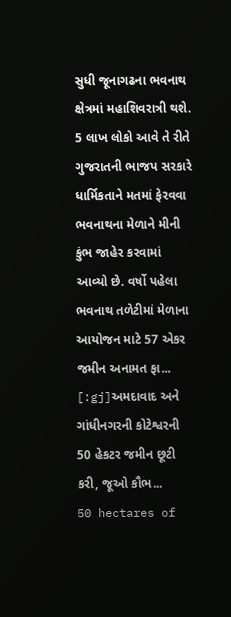સુધી જૂનાગઢના ભવનાથ ક્ષેત્રમાં મહાશિવરાત્રી થશે. 5 લાખ લોકો આવે તે રીતે ગુજરાતની ભાજપ સરકારે ધાર્મિકતાને મતમાં ફેરવવા ભવનાથના મેળાને મીની કુંભ જાહેર કરવામાં આવ્યો છે. વર્ષો પહેલા ભવનાથ તળેટીમાં મેળાના આયોજન માટે 57 એકર જમીન અનામત ફા...
[:gj]અમદાવાદ અને ગાંધીનગરની કોટેશ્વરની 50 હેકટર જમીન છૂટી કરી, જૂઓ કૌભ...
50 hectares of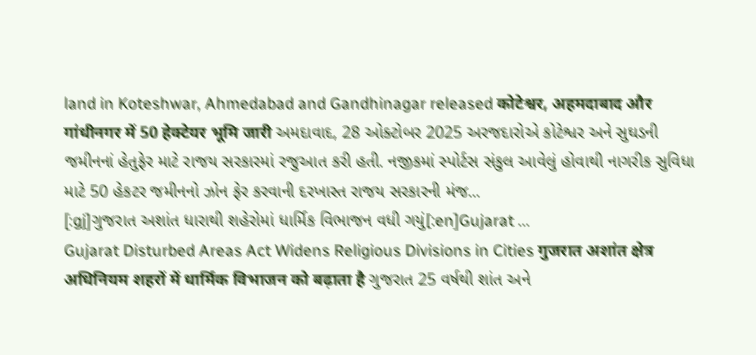land in Koteshwar, Ahmedabad and Gandhinagar released कोटेश्वर, अहमदाबाद और गांधीनगर में 50 हेक्टेयर भूमि जारी અમદાવાદ, 28 ઓક્ટોબર 2025 અરજદારોએ કોટેશ્વર અને સુઘડની જમીનનાં હેતુફેર માટે રાજય સરકારમાં રજુઆત કરી હતી. નજીકમાં સ્પોર્ટસ સંકુલ આવેલું હોવાથી નાગરીક સુવિધા માટે 50 હેકટર જમીનનો ઝોન ફેર કરવાની દરખાસ્ત રાજય સરકારની મંજ...
[:gj]ગુજરાત અશાંત ધારાથી શહેરોમાં ધાર્મિક વિભાજન વધી ગયું[:en]Gujarat ...
Gujarat Disturbed Areas Act Widens Religious Divisions in Cities गुजरात अशांत क्षेत्र अधिनियम शहरों में धार्मिक विभाजन को बढ़ाता है ગુજરાત 25 વર્ષથી શાંત અને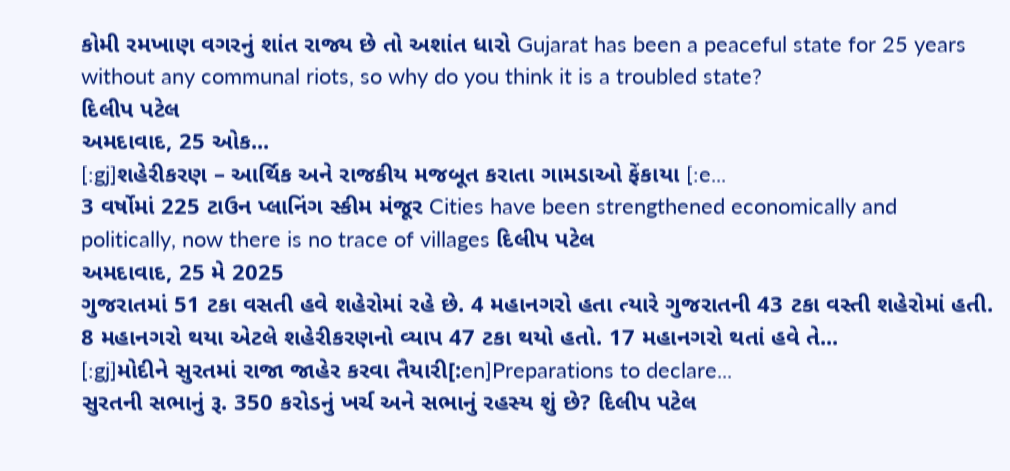કોમી રમખાણ વગરનું શાંત રાજ્ય છે તો અશાંત ધારો Gujarat has been a peaceful state for 25 years without any communal riots, so why do you think it is a troubled state?
દિલીપ પટેલ
અમદાવાદ, 25 ઓક...
[:gj]શહેરીકરણ – આર્થિક અને રાજકીય મજબૂત કરાતા ગામડાઓ ફેંકાયા [:e...
3 વર્ષોમાં 225 ટાઉન પ્લાનિંગ સ્કીમ મંજૂર Cities have been strengthened economically and politically, now there is no trace of villages દિલીપ પટેલ
અમદાવાદ, 25 મે 2025
ગુજરાતમાં 51 ટકા વસતી હવે શહેરોમાં રહે છે. 4 મહાનગરો હતા ત્યારે ગુજરાતની 43 ટકા વસ્તી શહેરોમાં હતી. 8 મહાનગરો થયા એટલે શહેરીકરણનો વ્યાપ 47 ટકા થયો હતો. 17 મહાનગરો થતાં હવે તે...
[:gj]મોદીને સુરતમાં રાજા જાહેર કરવા તૈયારી[:en]Preparations to declare...
સુરતની સભાનું રૂ. 350 કરોડનું ખર્ચ અને સભાનું રહસ્ય શું છે? દિલીપ પટેલ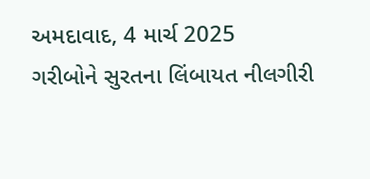અમદાવાદ, 4 માર્ચ 2025
ગરીબોને સુરતના લિંબાયત નીલગીરી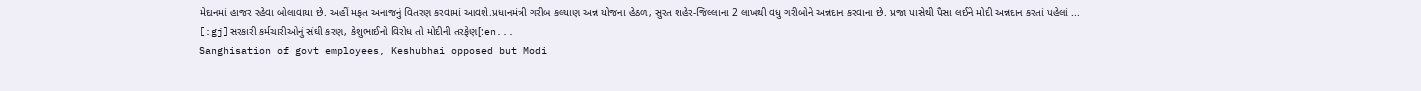મેદાનમાં હાજર રહેવા બોલાવાયા છે. અહીં મફત અનાજનું વિતરણ કરવામાં આવશે.પ્રધાનમંત્રી ગરીબ કલ્યાણ અન્ન યોજના હેઠળ, સુરત શહેર-જિલ્લાના 2 લાખથી વધુ ગરીબોને અન્નદાન કરવાના છે. પ્રજા પાસેથી પૈસા લઈને મોદી અન્નદાન કરતાં પહેલાં ...
[:gj]સરકારી કર્મચારીઓનું સંઘી કરણ, કેશુભાઈનો વિરોધ તો મોદીની તરફેણ[:en...
Sanghisation of govt employees, Keshubhai opposed but Modi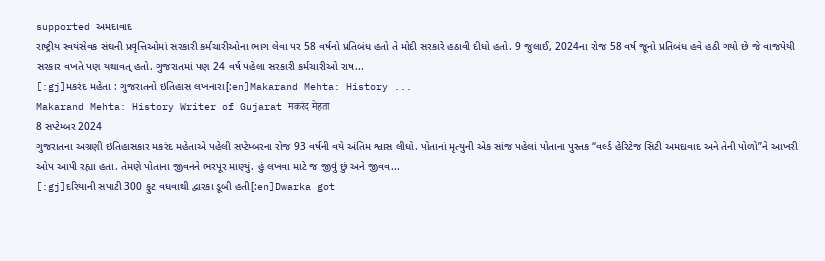supported અમદાવાદ
રાષ્ટ્રીય સ્વયંસેવક સંઘની પ્રવૃત્તિઓમાં સરકારી કર્મચારીઓના ભાગ લેવા પર 58 વર્ષનો પ્રતિબંધ હતો તે મોદી સરકારે હઠાવી દીધો હતો. 9 જુલાઈ, 2024ના રોજ 58 વર્ષ જૂનો પ્રતિબંધ હવે હઠી ગયો છે જે વાજપેયી સરકાર વખતે પણ યથાવત્ હતો. ગુજરાતમાં પણ 24 વર્ષ પહેલા સરકારી કર્મચારીઓ રાષ...
[:gj]મકરંદ મહેતા : ગુજરાતનો ઇતિહાસ લખનારા[:en]Makarand Mehta: History ...
Makarand Mehta: History Writer of Gujarat मकरंद मेहता
8 સપ્ટેમ્બર 2024
ગુજરાતના અગ્રણી ઇતિહાસકાર મકરંદ મહેતાએ પહેલી સપ્ટેમ્બરના રોજ 93 વર્ષની વયે અંતિમ શ્વાસ લીધો. પોતાનાં મૃત્યુની એક સાંજ પહેલાં પોતાના પુસ્તક “વર્લ્ડ હેરિટેજ સિટી અમદાવાદ અને તેની પોળો”ને આખરી ઓપ આપી રહ્યા હતા. તેમણે પોતાના જીવનને ભરપૂર માણ્યું. હું લખવા માટે જ જીવું છું અને જીવવ...
[:gj]દરિયાની સપાટી 300 ફુટ વધવાથી દ્વારકા ડૂબી હતી[:en]Dwarka got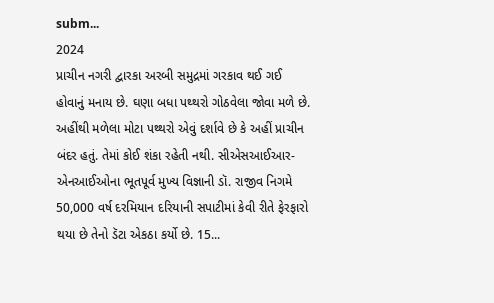subm...
2024
પ્રાચીન નગરી દ્વારકા અરબી સમુદ્રમાં ગરકાવ થઈ ગઈ હોવાનું મનાય છે. ઘણા બધા પથ્થરો ગોઠવેલા જોવા મળે છે. અહીંથી મળેલા મોટા પથ્થરો એવું દર્શાવે છે કે અહીં પ્રાચીન બંદર હતું. તેમાં કોઈ શંકા રહેતી નથી. સીએસઆઈઆર-એનઆઈઓના ભૂતપૂર્વ મુખ્ય વિજ્ઞાની ડૉ. રાજીવ નિગમે 50,000 વર્ષ દરમિયાન દરિયાની સપાટીમાં કેવી રીતે ફેરફારો થયા છે તેનો ડૅટા એકઠા કર્યો છે. 15...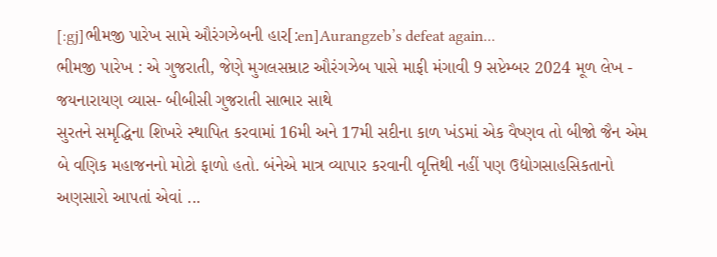[:gj]ભીમજી પારેખ સામે ઔરંગઝેબની હાર[:en]Aurangzeb’s defeat again...
ભીમજી પારેખ : એ ગુજરાતી, જેણે મુગલસમ્રાટ ઔરંગઝેબ પાસે માફી મંગાવી 9 સપ્ટેમ્બર 2024 મૂળ લેખ - જયનારાયણ વ્યાસ- બીબીસી ગુજરાતી સાભાર સાથે
સુરતને સમૃદ્ધિના શિખરે સ્થાપિત કરવામાં 16મી અને 17મી સદીના કાળ ખંડમાં એક વૈષ્ણવ તો બીજો જૈન એમ બે વણિક મહાજનનો મોટો ફાળો હતો. બંનેએ માત્ર વ્યાપાર કરવાની વૃત્તિથી નહીં પણ ઉદ્યોગસાહસિકતાનો અણસારો આપતાં એવાં ...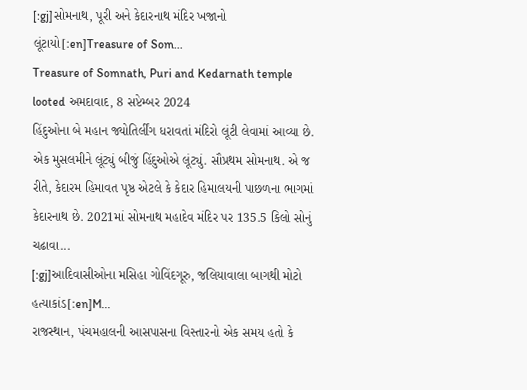[:gj]સોમનાથ, પૂરી અને કેદારનાથ મંદિર ખજાનો લૂંટાયો[:en]Treasure of Som...
Treasure of Somnath, Puri and Kedarnath temple looted અમદાવાદ, 8 સપ્ટેમ્બર 2024
હિંદુઓના બે મહાન જ્યોતિર્લીંગ ધરાવતાં મંદિરો લૂંટી લેવામાં આવ્યા છે. એક મુસલમીને લૂંટ્યું બીજું હિંદુઓએ લૂંટ્યું. સૌપ્રથમ સોમનાથ. એ જ રીતે, કેદારમ હિમાવત પૃષ્ઠ એટલે કે કેદાર હિમાલયની પાછળના ભાગમાં કેદારનાથ છે. 2021માં સોમનાથ મહાદેવ મંદિર પર 135.5 કિલો સોનું ચઢાવા...
[:gj]આદિવાસીઓના મસિહા ગોવિંદગૂરુ, જલિયાવાલા બાગથી મોટો હત્યાકાંડ[:en]M...
રાજસ્થાન, પંચમહાલની આસપાસના વિસ્તારનો એક સમય હતો કે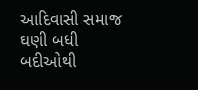આદિવાસી સમાજ ઘણી બધી બદીઓથી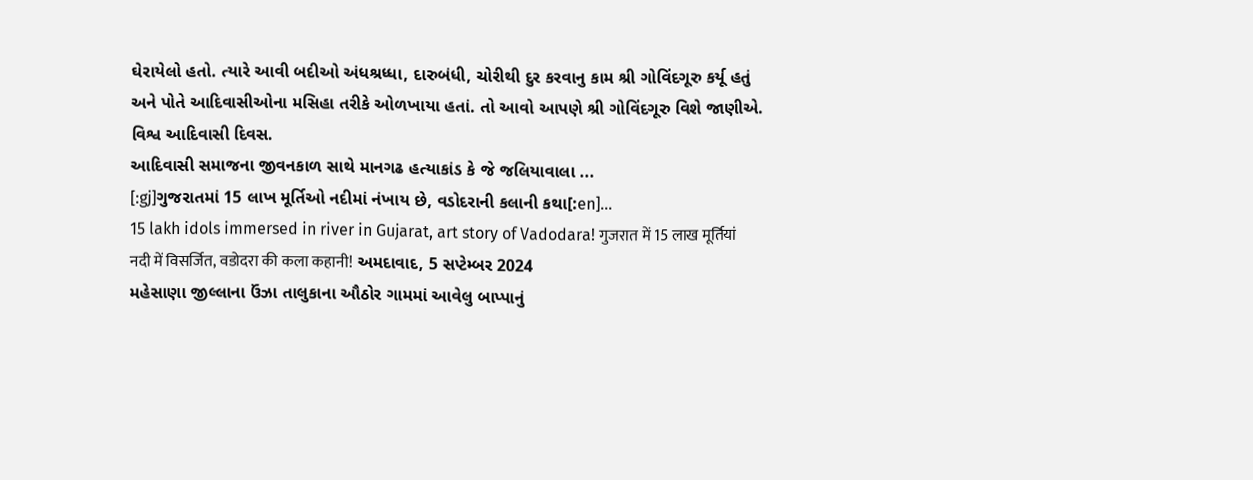ઘેરાયેલો હતો. ત્યારે આવી બદીઓ અંધશ્રધ્ધા, દારુબંધી, ચોરીથી દુર કરવાનુ કામ શ્રી ગોવિંદગૂરુ કર્યૂ હતું અને પોતે આદિવાસીઓના મસિહા તરીકે ઓળખાયા હતાં. તો આવો આપણે શ્રી ગોવિંદગૂરુ વિશે જાણીએ. વિશ્વ આદિવાસી દિવસ.
આદિવાસી સમાજના જીવનકાળ સાથે માનગઢ હત્યાકાંડ કે જે જલિયાવાલા ...
[:gj]ગુજરાતમાં 15 લાખ મૂર્તિઓ નદીમાં નંખાય છે, વડોદરાની કલાની કથા[:en]...
15 lakh idols immersed in river in Gujarat, art story of Vadodara! गुजरात में 15 लाख मूर्तियां नदी में विसर्जित, वडोदरा की कला कहानी! અમદાવાદ, 5 સપ્ટેમ્બર 2024
મહેસાણા જીલ્લાના ઉંઝા તાલુકાના ઔઠોર ગામમાં આવેલુ બાપ્પાનું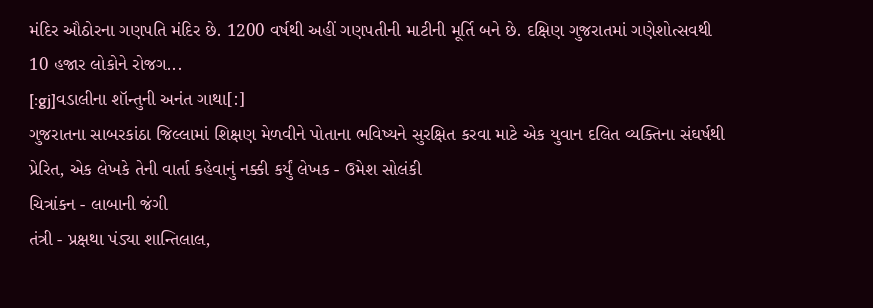મંદિર ઔઠોરના ગણપતિ મંદિર છે. 1200 વર્ષથી અહીં ગણપતીની માટીની મૂર્તિ બને છે. દક્ષિણ ગુજરાતમાં ગણેશોત્સવથી 10 હજાર લોકોને રોજગ...
[:gj]વડાલીના શૉન્તુની અનંત ગાથા[:]
ગુજરાતના સાબરકાંઠા જિલ્લામાં શિક્ષણ મેળવીને પોતાના ભવિષ્યને સુરક્ષિત કરવા માટે એક યુવાન દલિત વ્યક્તિના સંઘર્ષથી પ્રેરિત, એક લેખકે તેની વાર્તા કહેવાનું નક્કી કર્યું લેખક - ઉમેશ સોલંકી
ચિત્રાંકન - લાબાની જંગી
તંત્રી - પ્રક્ષથા પંડ્યા શાન્તિલાલ,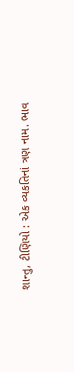શાન્તુ, ટીણિયો : એક વ્યકતિનાં ત્રણ નામ. ભાવ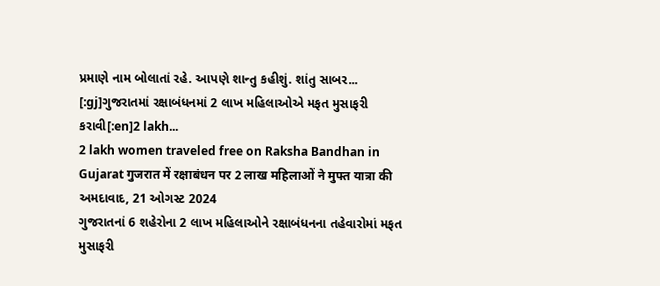પ્રમાણે નામ બોલાતાં રહે. આપણે શાન્તુ કહીશું. શાંતુ સાબર...
[:gj]ગુજરાતમાં રક્ષાબંધનમાં 2 લાખ મહિલાઓએ મફત મુસાફરી કરાવી[:en]2 lakh...
2 lakh women traveled free on Raksha Bandhan in Gujarat गुजरात में रक्षाबंधन पर 2 लाख महिलाओं ने मुफ्त यात्रा की અમદાવાદ, 21 ઓગસ્ટ 2024
ગુજરાતનાં 6 શહેરોના 2 લાખ મહિલાઓને રક્ષાબંધનના તહેવારોમાં મફત મુસાફરી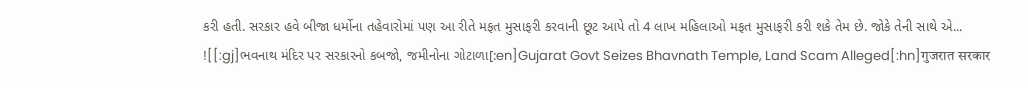કરી હતી. સરકાર હવે બીજા ધર્મોના તહેવારોમાં પણ આ રીતે મફત મુસાફરી કરવાની છૂટ આપે તો 4 લાખ મહિલાઓ મફત મુસાફરી કરી શકે તેમ છે. જોકે તેની સાથે એ...
![[:gj]ભવનાથ મંદિર પર સરકારનો કબજો, જમીનોના ગોટાળા[:en]Gujarat Govt Seizes Bhavnath Temple, Land Scam Alleged[:hn]गुजरात सरकार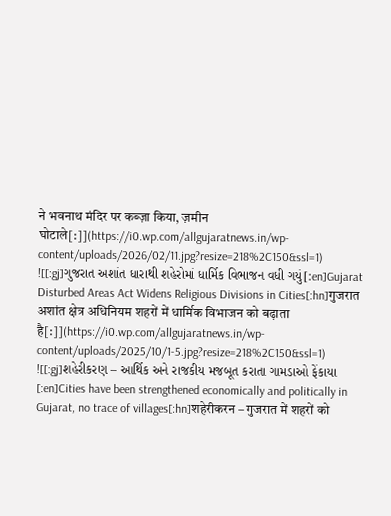ने भवनाथ मंदिर पर कब्ज़ा किया, ज़मीन घोटाले[:]](https://i0.wp.com/allgujaratnews.in/wp-content/uploads/2026/02/11.jpg?resize=218%2C150&ssl=1)
![[:gj]ગુજરાત અશાંત ધારાથી શહેરોમાં ધાર્મિક વિભાજન વધી ગયું[:en]Gujarat Disturbed Areas Act Widens Religious Divisions in Cities[:hn]गुजरात अशांत क्षेत्र अधिनियम शहरों में धार्मिक विभाजन को बढ़ाता है[:]](https://i0.wp.com/allgujaratnews.in/wp-content/uploads/2025/10/1-5.jpg?resize=218%2C150&ssl=1)
![[:gj]શહેરીકરણ – આર્થિક અને રાજકીય મજબૂત કરાતા ગામડાઓ ફેંકાયા [:en]Cities have been strengthened economically and politically in Gujarat, no trace of villages[:hn]शहेरीकरन – गुजरात में शहरों को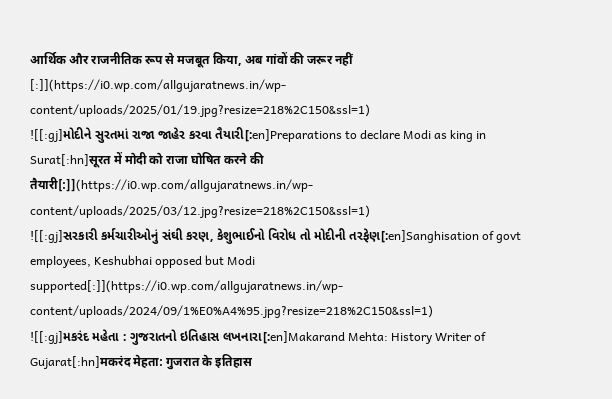आर्थिक और राजनीतिक रूप से मजबूत किया, अब गांवों की जरूर नहीं [:]](https://i0.wp.com/allgujaratnews.in/wp-content/uploads/2025/01/19.jpg?resize=218%2C150&ssl=1)
![[:gj]મોદીને સુરતમાં રાજા જાહેર કરવા તૈયારી[:en]Preparations to declare Modi as king in Surat[:hn]सूरत में मोदी को राजा घोषित करने की तैयारी[:]](https://i0.wp.com/allgujaratnews.in/wp-content/uploads/2025/03/12.jpg?resize=218%2C150&ssl=1)
![[:gj]સરકારી કર્મચારીઓનું સંઘી કરણ, કેશુભાઈનો વિરોધ તો મોદીની તરફેણ[:en]Sanghisation of govt employees, Keshubhai opposed but Modi supported[:]](https://i0.wp.com/allgujaratnews.in/wp-content/uploads/2024/09/1%E0%A4%95.jpg?resize=218%2C150&ssl=1)
![[:gj]મકરંદ મહેતા : ગુજરાતનો ઇતિહાસ લખનારા[:en]Makarand Mehta: History Writer of Gujarat[:hn]मकरंद मेहता: गुजरात के इतिहास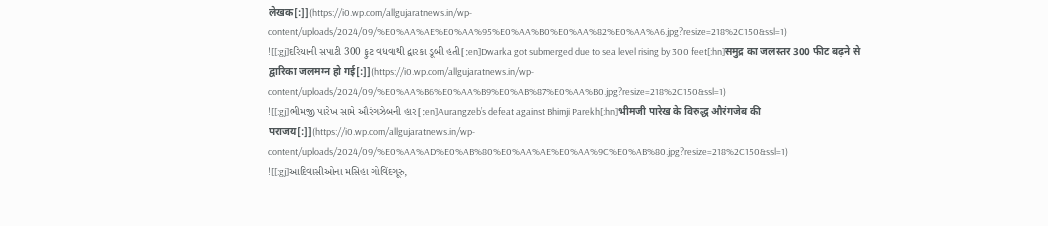लेखक[:]](https://i0.wp.com/allgujaratnews.in/wp-content/uploads/2024/09/%E0%AA%AE%E0%AA%95%E0%AA%B0%E0%AA%82%E0%AA%A6.jpg?resize=218%2C150&ssl=1)
![[:gj]દરિયાની સપાટી 300 ફુટ વધવાથી દ્વારકા ડૂબી હતી[:en]Dwarka got submerged due to sea level rising by 300 feet[:hn]समुद्र का जलस्तर 300 फीट बढ़ने से द्वारिका जलमग्न हो गई[:]](https://i0.wp.com/allgujaratnews.in/wp-content/uploads/2024/09/%E0%AA%B6%E0%AA%B9%E0%AB%87%E0%AA%B0.jpg?resize=218%2C150&ssl=1)
![[:gj]ભીમજી પારેખ સામે ઔરંગઝેબની હાર[:en]Aurangzeb’s defeat against Bhimji Parekh[:hn]भीमजी पारेख के विरुद्ध औरंगजेब की पराजय[:]](https://i0.wp.com/allgujaratnews.in/wp-content/uploads/2024/09/%E0%AA%AD%E0%AB%80%E0%AA%AE%E0%AA%9C%E0%AB%80.jpg?resize=218%2C150&ssl=1)
![[:gj]આદિવાસીઓના મસિહા ગોવિંદગૂરુ,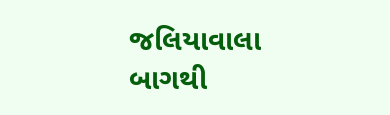જલિયાવાલા બાગથી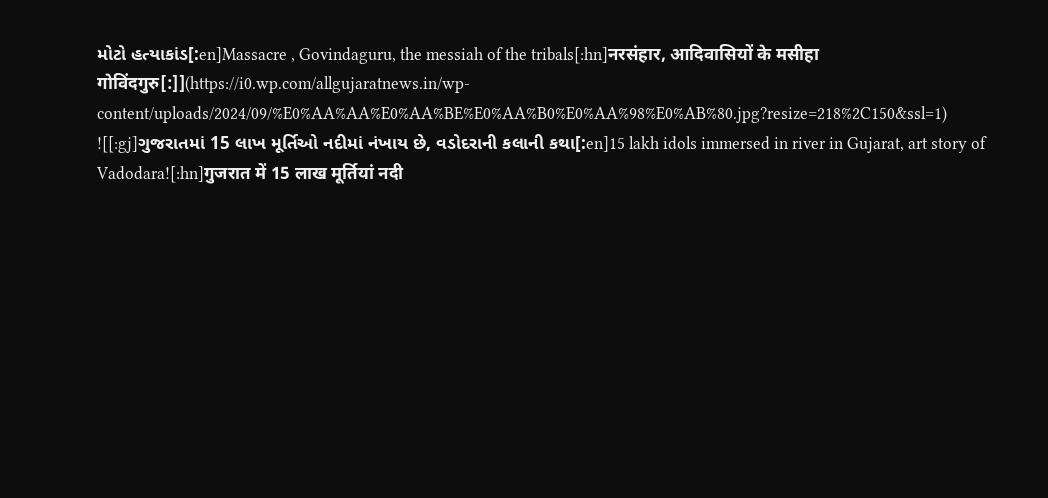મોટો હત્યાકાંડ[:en]Massacre , Govindaguru, the messiah of the tribals[:hn]नरसंहार, आदिवासियों के मसीहा गोविंदगुरु[:]](https://i0.wp.com/allgujaratnews.in/wp-content/uploads/2024/09/%E0%AA%AA%E0%AA%BE%E0%AA%B0%E0%AA%98%E0%AB%80.jpg?resize=218%2C150&ssl=1)
![[:gj]ગુજરાતમાં 15 લાખ મૂર્તિઓ નદીમાં નંખાય છે, વડોદરાની કલાની કથા[:en]15 lakh idols immersed in river in Gujarat, art story of Vadodara![:hn]गुजरात में 15 लाख मूर्तियां नदी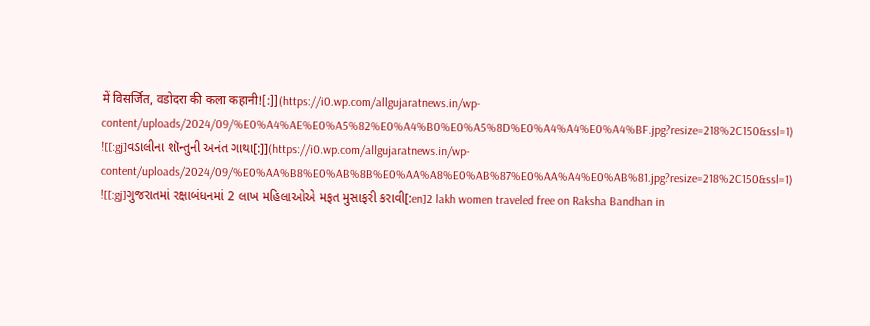में विसर्जित, वडोदरा की कला कहानी![:]](https://i0.wp.com/allgujaratnews.in/wp-content/uploads/2024/09/%E0%A4%AE%E0%A5%82%E0%A4%B0%E0%A5%8D%E0%A4%A4%E0%A4%BF.jpg?resize=218%2C150&ssl=1)
![[:gj]વડાલીના શૉન્તુની અનંત ગાથા[:]](https://i0.wp.com/allgujaratnews.in/wp-content/uploads/2024/09/%E0%AA%B8%E0%AB%8B%E0%AA%A8%E0%AB%87%E0%AA%A4%E0%AB%81.jpg?resize=218%2C150&ssl=1)
![[:gj]ગુજરાતમાં રક્ષાબંધનમાં 2 લાખ મહિલાઓએ મફત મુસાફરી કરાવી[:en]2 lakh women traveled free on Raksha Bandhan in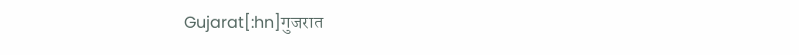Gujarat[:hn]गुजरात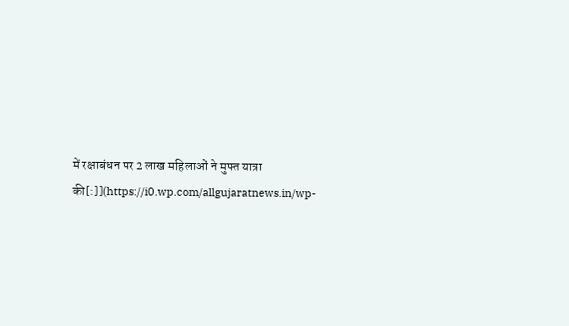में रक्षाबंधन पर 2 लाख महिलाओं ने मुफ्त यात्रा की[:]](https://i0.wp.com/allgujaratnews.in/wp-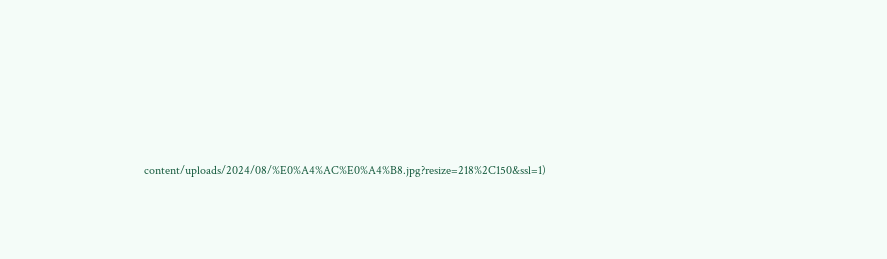content/uploads/2024/08/%E0%A4%AC%E0%A4%B8.jpg?resize=218%2C150&ssl=1)